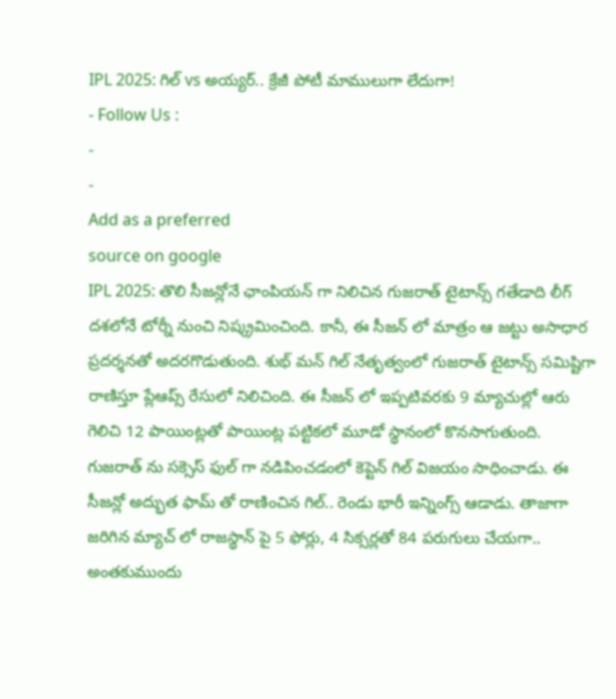IPL 2025: గిల్ vs అయ్యర్.. క్రేజీ పోటీ మాములుగా లేదుగా!
- Follow Us :
-
-
Add as a preferred
source on google
IPL 2025: తొలి సీజన్లోనే ఛాంపియన్ గా నిలిచిన గుజరాత్ టైటాన్స్ గతేడాది లీగ్ దశలోనే టోర్నీ నుంచి నిష్క్రమించింది. కానీ, ఈ సీజన్ లో మాత్రం ఆ జట్టు అసాధార ప్రదర్శనతో అదరగొడుతుంది. శుభ్ మన్ గిల్ నేతృత్వంలో గుజరాత్ టైటాన్స్ సమిష్టిగా రాణిస్తూ ప్లేఆప్స్ రేసులో నిలిచింది. ఈ సీజన్ లో ఇప్పటివరకు 9 మ్యాచుల్లో ఆరు గెలిచి 12 పాయింట్లతో పాయింట్ల పట్టికలో మూడో స్థానంలో కొనసాగుతుంది. గుజరాత్ ను సక్సెస్ ఫుల్ గా నడిపించడంలో కెప్టెన్ గిల్ విజయం సాధించాడు. ఈ సీజన్లో అద్భుత ఫామ్ తో రాణించిన గిల్.. రెండు భారీ ఇన్నింగ్స్ ఆడాడు. తాజాగా జరిగిన మ్యాచ్ లో రాజస్థాన్ పై 5 ఫోర్లు, 4 సిక్సర్లతో 84 పరుగులు చేయగా.. అంతకుముందు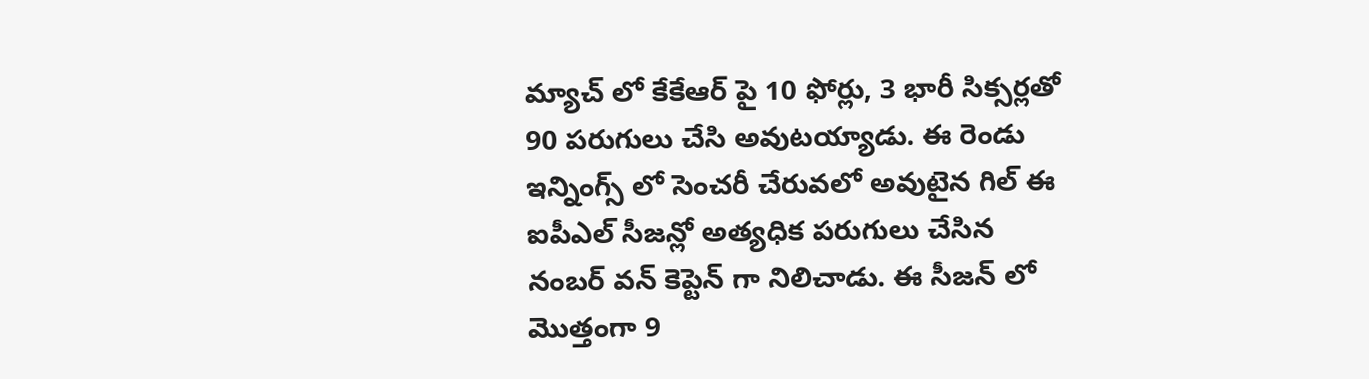మ్యాచ్ లో కేకేఆర్ పై 10 ఫోర్లు, 3 భారీ సిక్సర్లతో 90 పరుగులు చేసి అవుటయ్యాడు. ఈ రెండు ఇన్నింగ్స్ లో సెంచరీ చేరువలో అవుటైన గిల్ ఈ ఐపీఎల్ సీజన్లో అత్యధిక పరుగులు చేసిన నంబర్ వన్ కెప్టెన్ గా నిలిచాడు. ఈ సీజన్ లో మొత్తంగా 9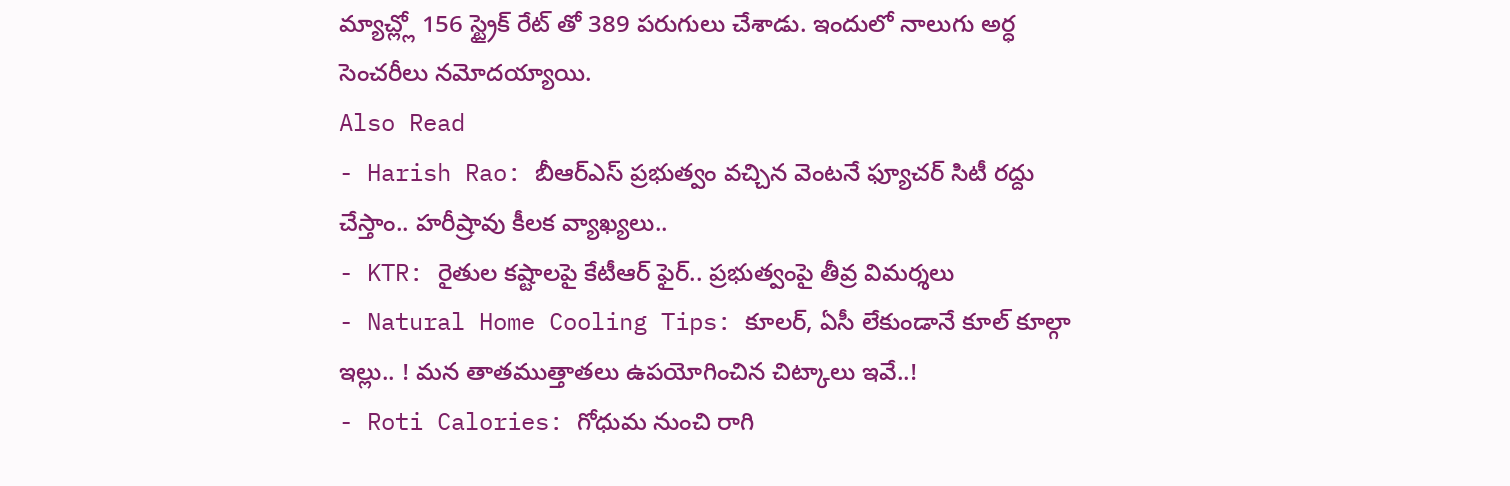మ్యాచ్ల్లో 156 స్ట్రైక్ రేట్ తో 389 పరుగులు చేశాడు. ఇందులో నాలుగు అర్ధ సెంచరీలు నమోదయ్యాయి.
Also Read
- Harish Rao: బీఆర్ఎస్ ప్రభుత్వం వచ్చిన వెంటనే ఫ్యూచర్ సిటీ రద్దు చేస్తాం.. హరీష్రావు కీలక వ్యాఖ్యలు..
- KTR: రైతుల కష్టాలపై కేటీఆర్ ఫైర్.. ప్రభుత్వంపై తీవ్ర విమర్శలు
- Natural Home Cooling Tips: కూలర్, ఏసీ లేకుండానే కూల్ కూల్గా ఇల్లు.. ! మన తాతముత్తాతలు ఉపయోగించిన చిట్కాలు ఇవే..!
- Roti Calories: గోధుమ నుంచి రాగి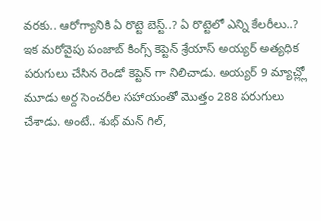వరకు.. ఆరోగ్యానికి ఏ రొట్టె బెస్ట్..? ఏ రొట్టెలో ఎన్ని కేలరీలు..?
ఇక మరోవైపు పంజాబ్ కింగ్స్ కెప్టెన్ శ్రేయాస్ అయ్యర్ అత్యధిక పరుగులు చేసిన రెండో కెప్టెన్ గా నిలిచాడు. అయ్యర్ 9 మ్యాచ్ల్లో మూడు అర్ద సెంచరీల సహాయంతో మొత్తం 288 పరుగులు చేశాడు. అంటే.. శుభ్ మన్ గిల్,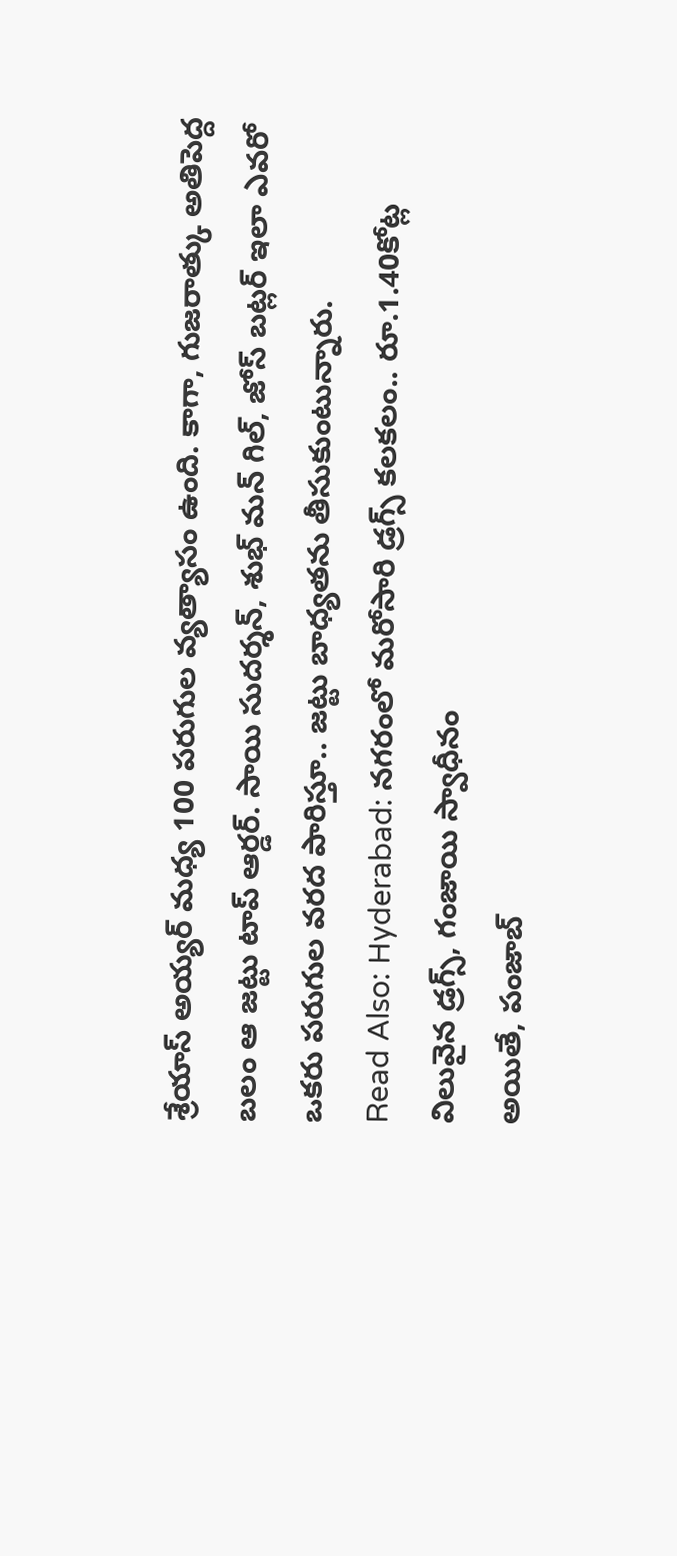శ్రేయాస్ అయ్యర్ మధ్య 100 పరుగుల వ్యత్యాసం ఉంది. కాగా, గుజరాత్కు అతిపెద్ద బలం ఆ జట్టు టాప్ ఆర్డర్. సాయి సుదర్శన్, శుభ్ మన్ గిల్, జోస్ బట్లర్ ఇలా ఎవరో ఒకరు పరుగుల వరద పారిస్తూ.. జట్టు బాధ్యతను తీసుకుంటున్నారు.
Read Also: Hyderabad: నగరంలో మరోసారి డ్రగ్స్ కలకలం.. రూ.1.40కోట్ల విలువైన డ్రగ్స్, గంజాయి స్వాధీనం
అయితే, పంజాబ్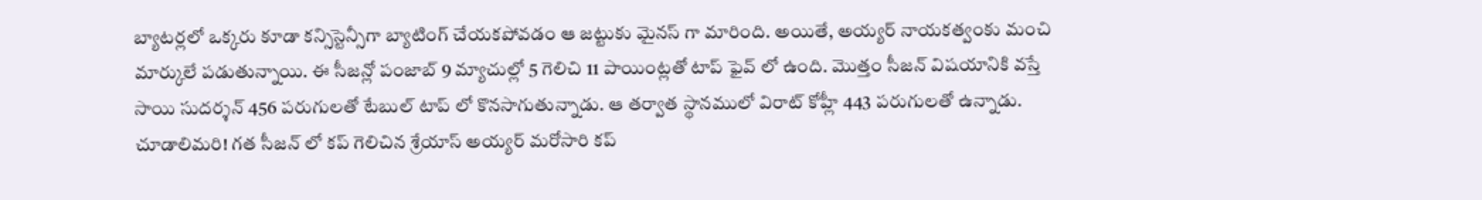బ్యాటర్లలో ఒక్కరు కూడా కన్సిస్టెన్సీగా బ్యాటింగ్ చేయకపోవడం ఆ జట్టుకు మైనస్ గా మారింది. అయితే, అయ్యర్ నాయకత్వంకు మంచి మార్కులే పడుతున్నాయి. ఈ సీజన్లో పంజాబ్ 9 మ్యాచుల్లో 5 గెలిచి 11 పాయింట్లతో టాప్ ఫైవ్ లో ఉంది. మొత్తం సీజన్ విషయానికి వస్తే సాయి సుదర్శన్ 456 పరుగులతో టేబుల్ టాప్ లో కొనసాగుతున్నాడు. ఆ తర్వాత స్థానములో విరాట్ కోహ్లీ 443 పరుగులతో ఉన్నాడు. చూడాలిమరి! గత సీజన్ లో కప్ గెలిచిన శ్రేయాస్ అయ్యర్ మరోసారి కప్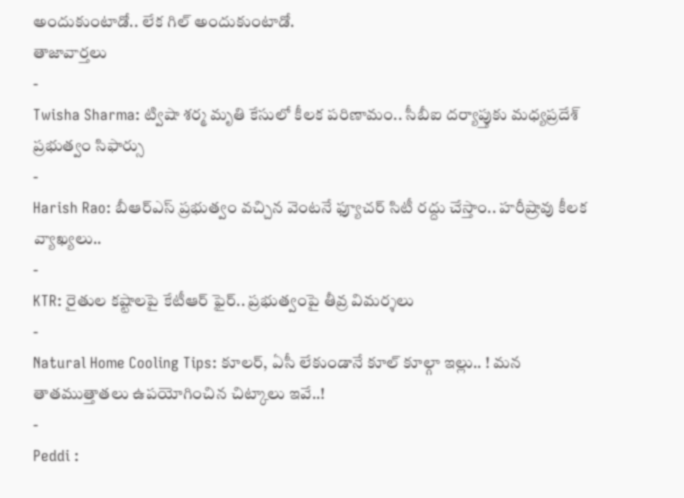అందుకుంటాడో.. లేక గిల్ అందుకుంటాడో.
తాజావార్తలు
-
Twisha Sharma: ట్విషా శర్మ మృతి కేసులో కీలక పరిణామం.. సీబీఐ దర్యాప్తుకు మధ్యప్రదేశ్ ప్రభుత్వం సిఫార్సు
-
Harish Rao: బీఆర్ఎస్ ప్రభుత్వం వచ్చిన వెంటనే ఫ్యూచర్ సిటీ రద్దు చేస్తాం.. హరీష్రావు కీలక వ్యాఖ్యలు..
-
KTR: రైతుల కష్టాలపై కేటీఆర్ ఫైర్.. ప్రభుత్వంపై తీవ్ర విమర్శలు
-
Natural Home Cooling Tips: కూలర్, ఏసీ లేకుండానే కూల్ కూల్గా ఇల్లు.. ! మన తాతముత్తాతలు ఉపయోగించిన చిట్కాలు ఇవే..!
-
Peddi :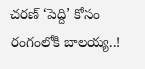చరణ్ ‘పెద్ది’ కోసం రంగంలోకి బాలయ్య..!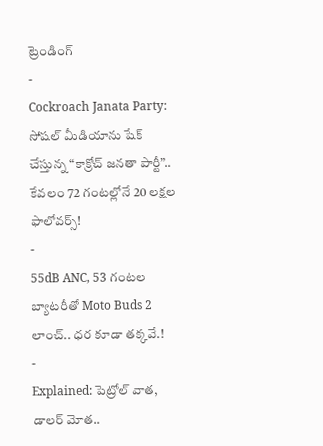ట్రెండింగ్
-
Cockroach Janata Party: సోషల్ మీడియాను షేక్ చేస్తున్న “కాక్రోచ్ జనతా పార్టీ”.. కేవలం 72 గంటల్లోనే 20 లక్షల ఫాలోవర్స్!
-
55dB ANC, 53 గంటల బ్యాటరీతో Moto Buds 2 లాంచ్.. ధర కూడా తక్కవే.!
-
Explained: పెట్రోల్ వాత, డాలర్ మోత..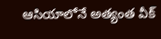ఆసియాలోనే అత్యంత వీక్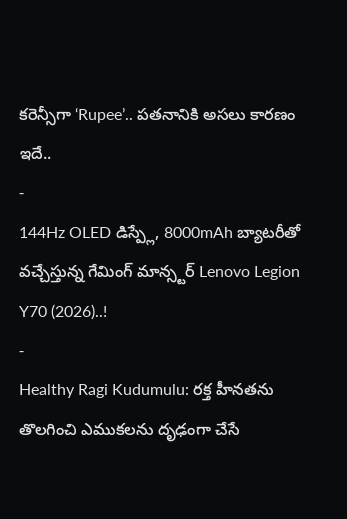కరెన్సీగా ‘Rupee’.. పతనానికి అసలు కారణం ఇదే..
-
144Hz OLED డిస్ప్లే, 8000mAh బ్యాటరీతో వచ్చేస్తున్న గేమింగ్ మాన్స్టర్ Lenovo Legion Y70 (2026)..!
-
Healthy Ragi Kudumulu: రక్త హీనతను తొలగించి ఎముకలను దృఢంగా చేసే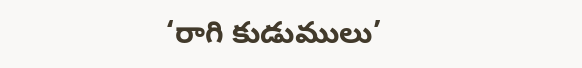‘రాగి కుడుములు’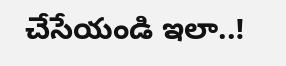చేసేయండి ఇలా..!